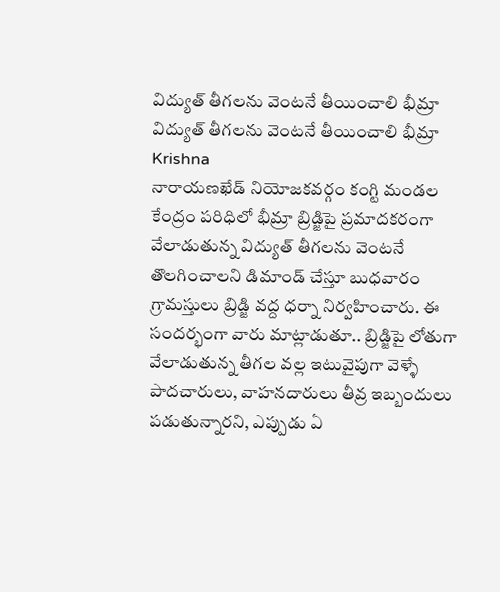విద్యుత్ తీగలను వెంటనే తీయించాలి భీమ్రా
విద్యుత్ తీగలను వెంటనే తీయించాలి భీమ్రా
Krishna
నారాయణఖేడ్ నియోజకవర్గం కంగ్టి మండల కేంద్రం పరిధిలో భీమ్రా బ్రిడ్జిపై ప్రమాదకరంగా వేలాడుతున్న విద్యుత్ తీగలను వెంటనే తొలగించాలని డిమాండ్ చేస్తూ బుధవారం గ్రామస్తులు బ్రిడ్జి వద్ద ధర్నా నిర్వహించారు. ఈ సందర్భంగా వారు మాట్లాడుతూ.. బ్రిడ్జిపై లోతుగా వేలాడుతున్న తీగల వల్ల ఇటువైపుగా వెళ్ళే పాదచారులు, వాహనదారులు తీవ్ర ఇబ్బందులు పడుతున్నారని, ఎప్పుడు ఏ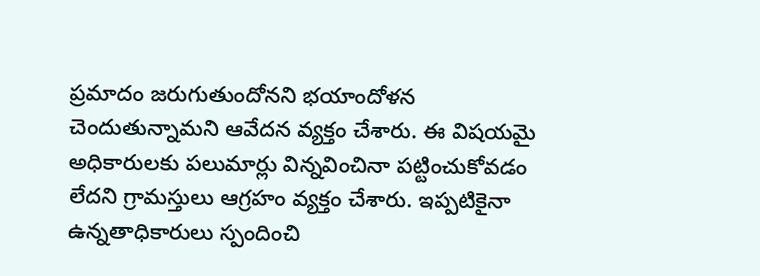ప్రమాదం జరుగుతుందోనని భయాందోళన చెందుతున్నామని ఆవేదన వ్యక్తం చేశారు. ఈ విషయమై అధికారులకు పలుమార్లు విన్నవించినా పట్టించుకోవడం లేదని గ్రామస్తులు ఆగ్రహం వ్యక్తం చేశారు. ఇప్పటికైనా ఉన్నతాధికారులు స్పందించి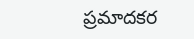ప్రమాదకర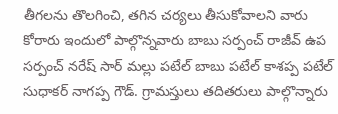తీగలను తొలగించి, తగిన చర్యలు తీసుకోవాలని వారు కోరారు ఇందులో పాల్గొన్నవారు బాబు సర్పంచ్ రాజీవ్ ఉప సర్పంచ్ నరేష్ సార్ మల్లు పటేల్ బాబు పటేల్ కాశప్ప పటేల్ సుధాకర్ నాగప్ప గౌడ్. గ్రామస్తులు తదితరులు పాల్గొన్నారు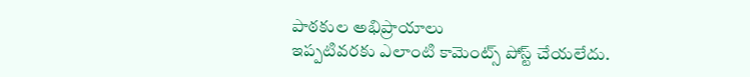పాఠకుల అభిప్రాయాలు
ఇప్పటివరకు ఎలాంటి కామెంట్స్ పోస్ట్ చేయలేదు.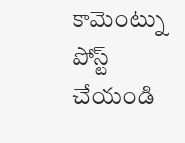కామెంట్ను పోస్ట్ చేయండి